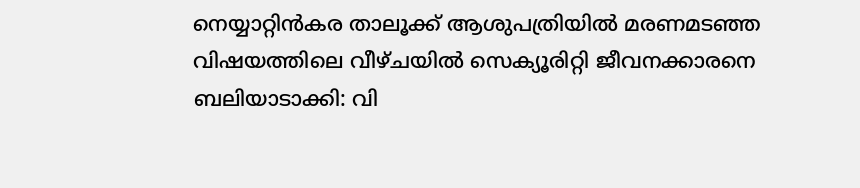നെയ്യാറ്റിൻകര താലൂക്ക് ആശുപത്രിയിൽ മരണമടഞ്ഞ വിഷയത്തിലെ വീഴ്ചയിൽ സെക്യൂരിറ്റി ജീവനക്കാരനെ ബലിയാടാക്കി: വി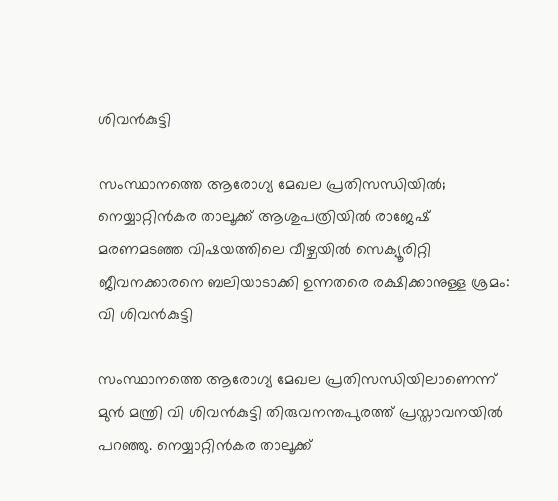ശിവൻകുട്ടി

സംസ്ഥാനത്തെ ആരോഗ്യ മേഖല പ്രതിസന്ധിയിൽ; നെയ്യാറ്റിൻകര താലൂക്ക് ആശുപത്രിയിൽ രാജേഷ് മരണമടഞ്ഞ വിഷയത്തിലെ വീഴ്ചയിൽ സെക്യൂരിറ്റി ജീവനക്കാരനെ ബലിയാടാക്കി ഉന്നതരെ രക്ഷിക്കാനുള്ള ശ്രമം: വി ശിവൻകുട്ടി

സംസ്ഥാനത്തെ ആരോഗ്യ മേഖല പ്രതിസന്ധിയിലാണെന്ന് മുൻ മന്ത്രി വി ശിവൻകുട്ടി തിരുവനന്തപുരത്ത് പ്രസ്താവനയിൽ പറഞ്ഞു. നെയ്യാറ്റിൻകര താലൂക്ക്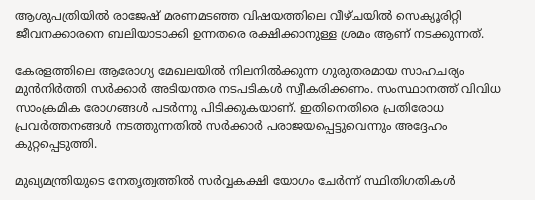ആശുപത്രിയിൽ രാജേഷ് മരണമടഞ്ഞ വിഷയത്തിലെ വീഴ്ചയിൽ സെക്യൂരിറ്റി ജീവനക്കാരനെ ബലിയാടാക്കി ഉന്നതരെ രക്ഷിക്കാനുള്ള ശ്രമം ആണ് നടക്കുന്നത്.

കേരളത്തിലെ ആരോഗ്യ മേഖലയിൽ നിലനിൽക്കുന്ന ഗുരുതരമായ സാഹചര്യം മുൻനിർത്തി സർക്കാർ അടിയന്തര നടപടികൾ സ്വീകരിക്കണം. സംസ്ഥാനത്ത് വിവിധ സാംക്രമിക രോഗങ്ങൾ പടർന്നു പിടിക്കുകയാണ്. ഇതിനെതിരെ പ്രതിരോധ പ്രവർത്തനങ്ങൾ നടത്തുന്നതിൽ സർക്കാർ പരാജയപ്പെട്ടുവെന്നും അദ്ദേഹം കുറ്റപ്പെടുത്തി.

മുഖ്യമന്ത്രിയുടെ നേതൃത്വത്തിൽ സർവ്വകക്ഷി യോഗം ചേർന്ന് സ്ഥിതിഗതികൾ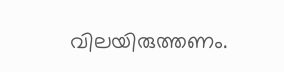വിലയിരുത്തണം.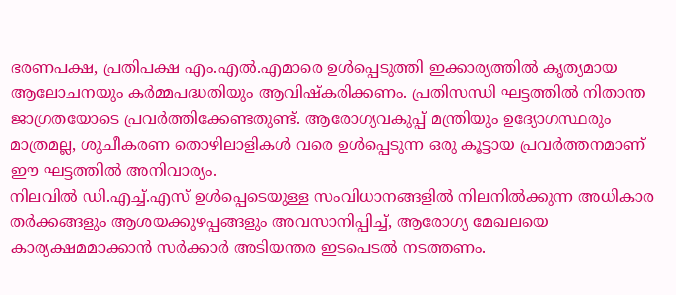ഭരണപക്ഷ, പ്രതിപക്ഷ എം.എൽ.എമാരെ ഉൾപ്പെടുത്തി ഇക്കാര്യത്തിൽ കൃത്യമായ ആലോചനയും കർമ്മപദ്ധതിയും ആവിഷ്കരിക്കണം. പ്രതിസന്ധി ഘട്ടത്തിൽ നിതാന്ത ജാഗ്രതയോടെ പ്രവർത്തിക്കേണ്ടതുണ്ട്. ആരോഗ്യവകുപ്പ് മന്ത്രിയും ഉദ്യോഗസ്ഥരും മാത്രമല്ല, ശുചീകരണ തൊഴിലാളികൾ വരെ ഉൾപ്പെടുന്ന ഒരു കൂട്ടായ പ്രവർത്തനമാണ് ഈ ഘട്ടത്തിൽ അനിവാര്യം.
നിലവിൽ ഡി.എച്ച്.എസ് ഉൾപ്പെടെയുള്ള സംവിധാനങ്ങളിൽ നിലനിൽക്കുന്ന അധികാര തർക്കങ്ങളും ആശയക്കുഴപ്പങ്ങളും അവസാനിപ്പിച്ച്, ആരോഗ്യ മേഖലയെ കാര്യക്ഷമമാക്കാൻ സർക്കാർ അടിയന്തര ഇടപെടൽ നടത്തണം.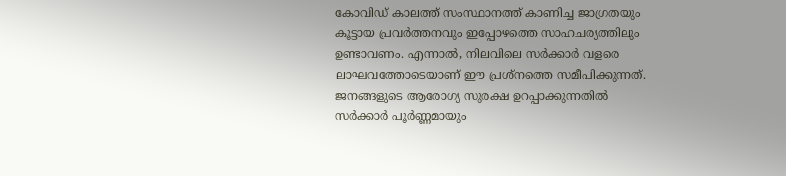കോവിഡ് കാലത്ത് സംസ്ഥാനത്ത് കാണിച്ച ജാഗ്രതയും കൂട്ടായ പ്രവർത്തനവും ഇപ്പോഴത്തെ സാഹചര്യത്തിലും ഉണ്ടാവണം. എന്നാൽ, നിലവിലെ സർക്കാർ വളരെ ലാഘവത്തോടെയാണ് ഈ പ്രശ്നത്തെ സമീപിക്കുന്നത്. ജനങ്ങളുടെ ആരോഗ്യ സുരക്ഷ ഉറപ്പാക്കുന്നതിൽ സർക്കാർ പൂർണ്ണമായും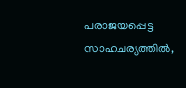പരാജയപ്പെട്ട സാഹചര്യത്തിൽ,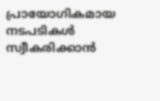പ്രായോഗികമായ നടപടികൾ സ്വീകരിക്കാൻ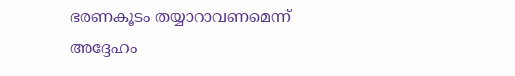ഭരണകൂടം തയ്യാറാവണമെന്ന് അദ്ദേഹം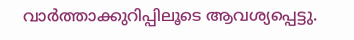വാർത്താക്കുറിപ്പിലൂടെ ആവശ്യപ്പെട്ടു.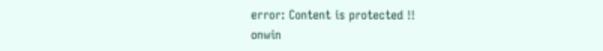error: Content is protected !!
onwin